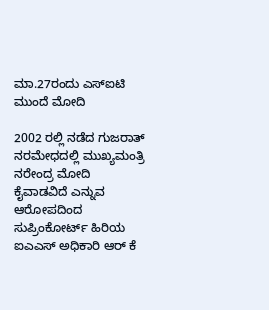ಮಾ.27ರಂದು ಎಸ್ಐಟಿ ಮುಂದೆ ಮೋದಿ

2002 ರಲ್ಲಿ ನಡೆದ ಗುಜರಾತ್ ನರಮೇಧದಲ್ಲಿ ಮುಖ್ಯಮಂತ್ರಿ ನರೇಂದ್ರ ಮೋದಿ ಕೈವಾಡವಿದೆ ಎನ್ನುವ ಆರೋಪದಿಂದ ಸುಪ್ರಿಂಕೋರ್ಟ್ ಹಿರಿಯ ಐಎಎಸ್ ಅಧಿಕಾರಿ ಆರ್ ಕೆ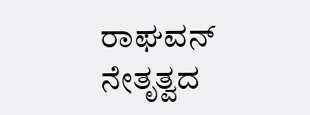ರಾಘವನ್ ನೇತೃತ್ವದ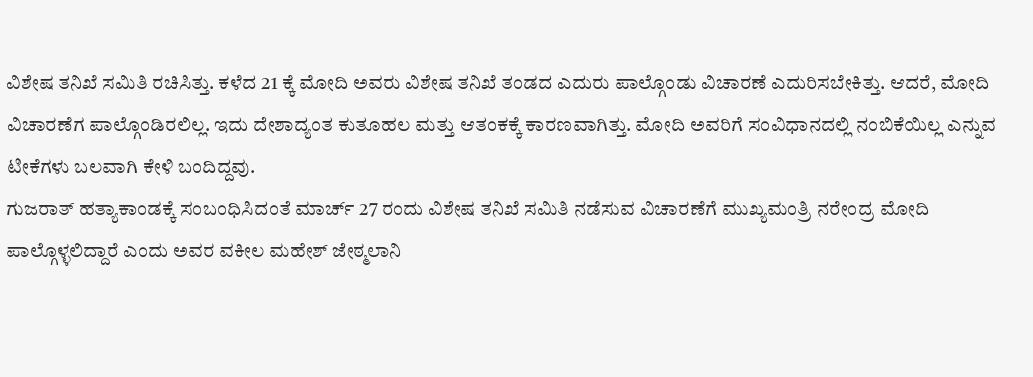ವಿಶೇಷ ತನಿಖೆ ಸಮಿತಿ ರಚಿಸಿತ್ತು. ಕಳೆದ 21 ಕ್ಕೆ ಮೋದಿ ಅವರು ವಿಶೇಷ ತನಿಖೆ ತಂಡದ ಎದುರು ಪಾಲ್ಗೊಂಡು ವಿಚಾರಣೆ ಎದುರಿಸಬೇಕಿತ್ತು. ಆದರೆ, ಮೋದಿ ವಿಚಾರಣೆಗ ಪಾಲ್ಗೊಂಡಿರಲಿಲ್ಲ. ಇದು ದೇಶಾದ್ಯಂತ ಕುತೂಹಲ ಮತ್ತು ಆತಂಕಕ್ಕೆ ಕಾರಣವಾಗಿತ್ತು. ಮೋದಿ ಅವರಿಗೆ ಸಂವಿಧಾನದಲ್ಲಿ ನಂಬಿಕೆಯಿಲ್ಲ ಎನ್ನುವ ಟೀಕೆಗಳು ಬಲವಾಗಿ ಕೇಳಿ ಬಂದಿದ್ದವು.
ಗುಜರಾತ್ ಹತ್ಯಾಕಾಂಡಕ್ಕೆ ಸಂಬಂಧಿಸಿದಂತೆ ಮಾರ್ಚ್ 27 ರಂದು ವಿಶೇಷ ತನಿಖೆ ಸಮಿತಿ ನಡೆಸುವ ವಿಚಾರಣೆಗೆ ಮುಖ್ಯಮಂತ್ರಿ ನರೇಂದ್ರ ಮೋದಿ ಪಾಲ್ಗೊಳ್ಳಲಿದ್ದಾರೆ ಎಂದು ಅವರ ವಕೀಲ ಮಹೇಶ್ ಜೇಠ್ಮಲಾನಿ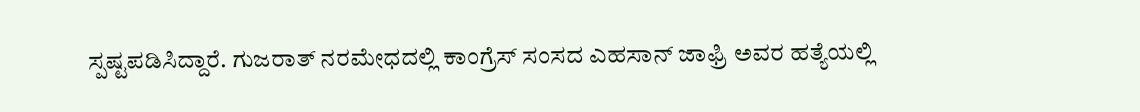ಸ್ಪಷ್ಟಪಡಿಸಿದ್ದಾರೆ. ಗುಜರಾತ್ ನರಮೇಧದಲ್ಲಿ ಕಾಂಗ್ರೆಸ್ ಸಂಸದ ಎಹಸಾನ್ ಜಾಫ್ರಿ ಅವರ ಹತ್ಯೆಯಲ್ಲಿ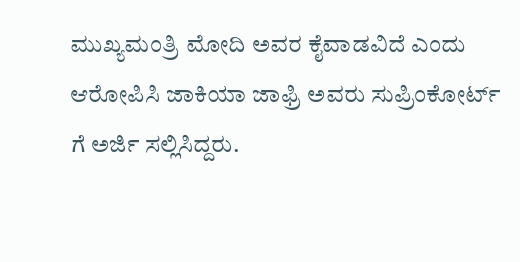ಮುಖ್ಯಮಂತ್ರಿ ಮೋದಿ ಅವರ ಕೈವಾಡವಿದೆ ಎಂದು ಆರೋಪಿಸಿ ಜಾಕಿಯಾ ಜಾಫ್ರಿ ಅವರು ಸುಪ್ರಿಂಕೋರ್ಟ್ ಗೆ ಅರ್ಜಿ ಸಲ್ಲಿಸಿದ್ದರು.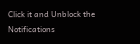Click it and Unblock the Notifications